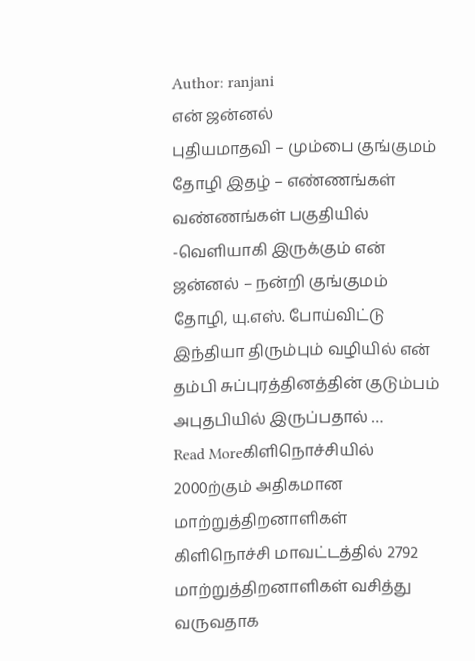Author: ranjani
என் ஜன்னல்
புதியமாதவி – மும்பை குங்குமம் தோழி இதழ் – எண்ணங்கள் வண்ணங்கள் பகுதியில் -வெளியாகி இருக்கும் என் ஜன்னல் – நன்றி குங்குமம் தோழி, யு.எஸ். போய்விட்டு இந்தியா திரும்பும் வழியில் என் தம்பி சுப்புரத்தினத்தின் குடும்பம் அபுதபியில் இருப்பதால் …
Read Moreகிளிநொச்சியில் 2000ற்கும் அதிகமான மாற்றுத்திறனாளிகள்
கிளிநொச்சி மாவட்டத்தில் 2792 மாற்றுத்திறனாளிகள் வசித்து வருவதாக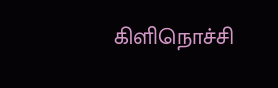கிளிநொச்சி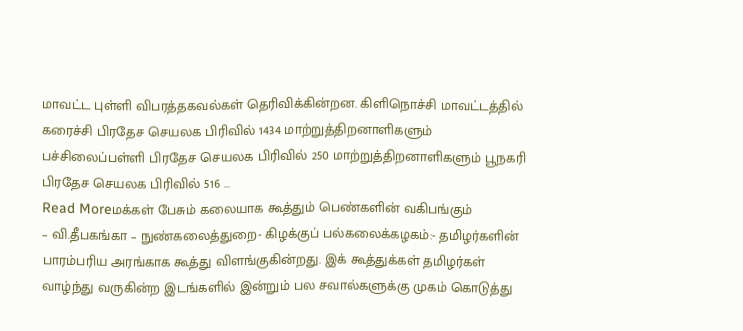மாவட்ட புள்ளி விபரத்தகவல்கள் தெரிவிக்கின்றன. கிளிநொச்சி மாவட்டத்தில் கரைச்சி பிரதேச செயலக பிரிவில் 1434 மாற்றுத்திறனாளிகளும் பச்சிலைப்பள்ளி பிரதேச செயலக பிரிவில் 250 மாற்றுத்திறனாளிகளும் பூநகரி பிரதேச செயலக பிரிவில் 516 …
Read Moreமக்கள் பேசும் கலையாக கூத்தும் பெண்களின் வகிபங்கும்
– வி.தீபகங்கா – நுண்கலைத்துறை- கிழக்குப் பல்கலைக்கழகம்:- தமிழர்களின் பாரம்பரிய அரங்காக கூத்து விளங்குகின்றது. இக் கூத்துக்கள் தமிழர்கள் வாழ்ந்து வருகின்ற இடங்களில் இன்றும் பல சவால்களுக்கு முகம் கொடுத்து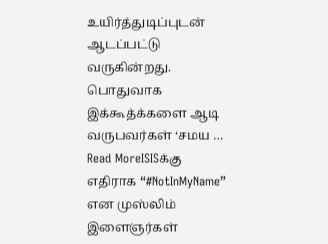உயிர்த்துடிப்புடன் ஆடப்பட்டு வருகின்றது. பொதுவாக இக்கூத்க்களை ஆடி வருபவர்கள் ‘சமய …
Read MoreISISக்கு எதிராக “#NotInMyName” என முஸ்லிம் இளைஞர்கள்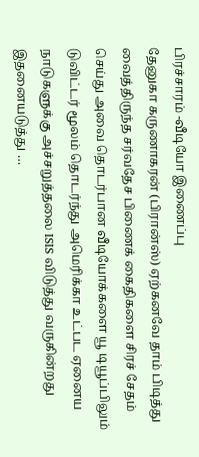பிரச்சாரம் -வீடியோ இணைப்பு
தேனுகா கருணாகரன் (பிரான்ஸ்) ஏற்கனவே தாம் பிடித்து வைத்திருந்த சர்வதேச பிணைக் கைதிகளை சிரச் சேதம் செய்து அவை தொடர்பான வீடியோக்களை யூ டியூப்பிலும் டுவிட்டர் மூலம் தொடர்ந்து அமெரிக்கா உட்பட ஏனைய நாடுகளுக்கு அச்சறுத்தலை ISIS விடுத்து வருகின்றது இதனையடுத்து …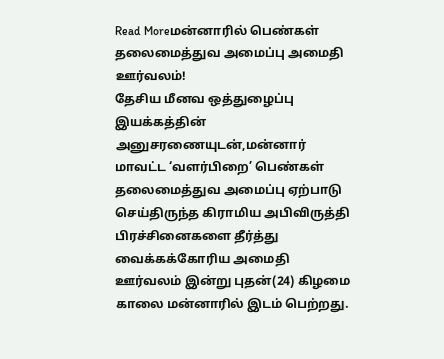Read Moreமன்னாரில் பெண்கள் தலைமைத்துவ அமைப்பு அமைதி ஊர்வலம்!
தேசிய மீனவ ஒத்துழைப்பு இயக்கத்தின் அனுசரணையுடன்,மன்னார் மாவட்ட ‘வளர்பிறை’ பெண்கள் தலைமைத்துவ அமைப்பு ஏற்பாடு செய்திருந்த கிராமிய அபிவிருத்தி பிரச்சினைகளை தீர்த்து வைக்கக்கோரிய அமைதி ஊர்வலம் இன்று புதன்(24) கிழமை காலை மன்னாரில் இடம் பெற்றது.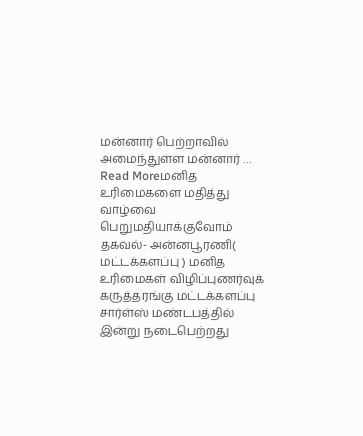மன்னார் பெற்றாவில் அமைந்துள்ள மன்னார் …
Read Moreமனித உரிமைகளை மதித்து வாழ்வை பெறுமதியாக்குவோம்
தகவல்- அன்னபூரணி( மட்டக்களப்பு ) மனித உரிமைகள் விழிப்புணர்வுக் கருத்தரங்கு மட்டக்களப்பு சார்ள்ஸ் மண்டபத்தில் இன்று நடைபெற்றது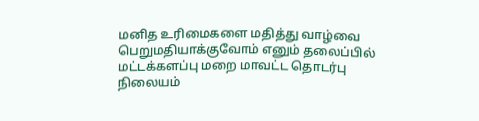மனித உரிமைகளை மதித்து வாழ்வை பெறுமதியாக்குவோம் எனும் தலைப்பில் மட்டக்களப்பு மறை மாவட்ட தொடர்பு நிலையம்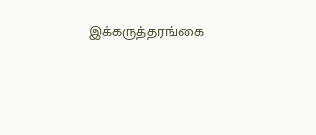இக்கருத்தரங்கை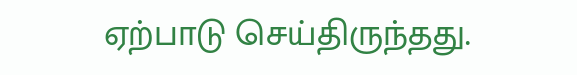ஏற்பாடு செய்திருந்தது.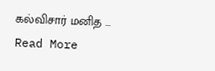கல்விசார் மனித …
Read More